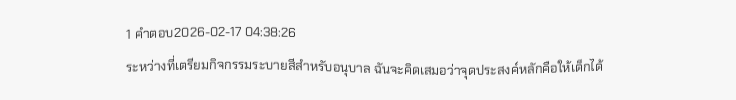1 คำตอบ2026-02-17 04:38:26
ระหว่างที่เตรียมกิจกรรมระบายสีสำหรับอนุบาล ฉันจะคิดเสมอว่าจุดประสงค์หลักคือให้เด็กได้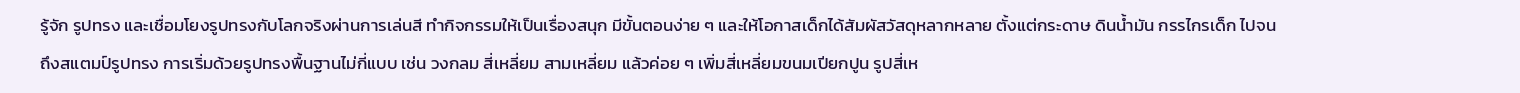รู้จัก รูปทรง และเชื่อมโยงรูปทรงกับโลกจริงผ่านการเล่นสี ทำกิจกรรมให้เป็นเรื่องสนุก มีขั้นตอนง่าย ๆ และให้โอกาสเด็กได้สัมผัสวัสดุหลากหลาย ตั้งแต่กระดาษ ดินน้ำมัน กรรไกรเด็ก ไปจนถึงสแตมป์รูปทรง การเริ่มด้วยรูปทรงพื้นฐานไม่กี่แบบ เช่น วงกลม สี่เหลี่ยม สามเหลี่ยม แล้วค่อย ๆ เพิ่มสี่เหลี่ยมขนมเปียกปูน รูปสี่เห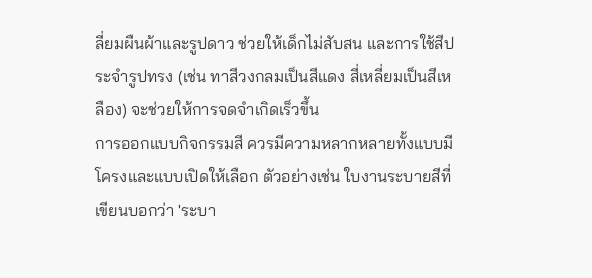ลี่ยมผืนผ้าและรูปดาว ช่วยให้เด็กไม่สับสน และการใช้สีประจำรูปทรง (เช่น ทาสีวงกลมเป็นสีแดง สี่เหลี่ยมเป็นสีเหลือง) จะช่วยให้การจดจำเกิดเร็วขึ้น
การออกแบบกิจกรรมสี ควรมีความหลากหลายทั้งแบบมีโครงและแบบเปิดให้เลือก ตัวอย่างเช่น ใบงานระบายสีที่เขียนบอกว่า 'ระบา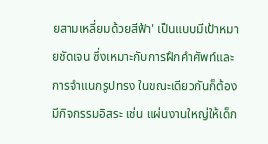ยสามเหลี่ยมด้วยสีฟ้า' เป็นแบบมีเป้าหมายชัดเจน ซึ่งเหมาะกับการฝึกคำศัพท์และการจำแนกรูปทรง ในขณะเดียวกันก็ต้องมีกิจกรรมอิสระ เช่น แผ่นงานใหญ่ให้เด็ก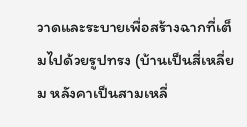วาดและระบายเพื่อสร้างฉากที่เต็มไปด้วยรูปทรง (บ้านเป็นสี่เหลี่ยม หลังคาเป็นสามเหลี่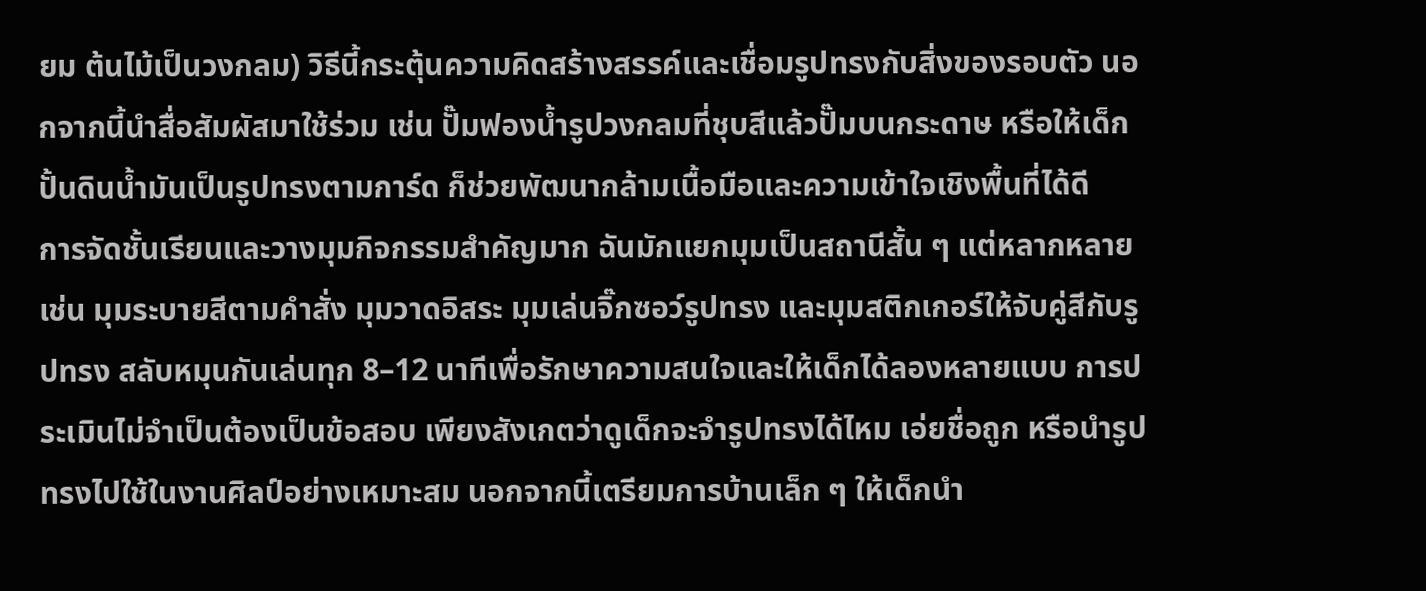ยม ต้นไม้เป็นวงกลม) วิธีนี้กระตุ้นความคิดสร้างสรรค์และเชื่อมรูปทรงกับสิ่งของรอบตัว นอกจากนี้นำสื่อสัมผัสมาใช้ร่วม เช่น ปั๊มฟองน้ำรูปวงกลมที่ชุบสีแล้วปั๊มบนกระดาษ หรือให้เด็กปั้นดินน้ำมันเป็นรูปทรงตามการ์ด ก็ช่วยพัฒนากล้ามเนื้อมือและความเข้าใจเชิงพื้นที่ได้ดี
การจัดชั้นเรียนและวางมุมกิจกรรมสำคัญมาก ฉันมักแยกมุมเป็นสถานีสั้น ๆ แต่หลากหลาย เช่น มุมระบายสีตามคำสั่ง มุมวาดอิสระ มุมเล่นจิ๊กซอว์รูปทรง และมุมสติกเกอร์ให้จับคู่สีกับรูปทรง สลับหมุนกันเล่นทุก 8–12 นาทีเพื่อรักษาความสนใจและให้เด็กได้ลองหลายแบบ การประเมินไม่จำเป็นต้องเป็นข้อสอบ เพียงสังเกตว่าดูเด็กจะจำรูปทรงได้ไหม เอ่ยชื่อถูก หรือนำรูปทรงไปใช้ในงานศิลป์อย่างเหมาะสม นอกจากนี้เตรียมการบ้านเล็ก ๆ ให้เด็กนำ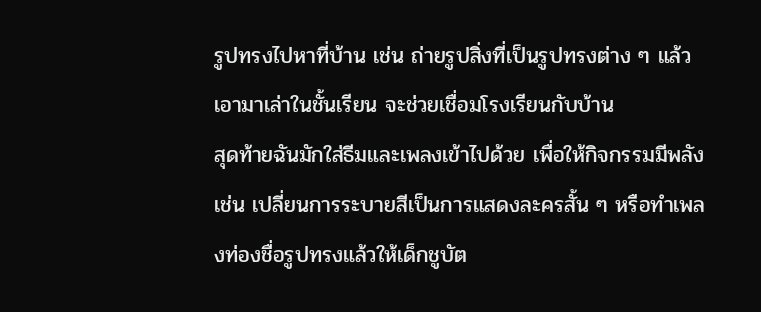รูปทรงไปหาที่บ้าน เช่น ถ่ายรูปสิ่งที่เป็นรูปทรงต่าง ๆ แล้วเอามาเล่าในชั้นเรียน จะช่วยเชื่อมโรงเรียนกับบ้าน
สุดท้ายฉันมักใส่ธีมและเพลงเข้าไปด้วย เพื่อให้กิจกรรมมีพลัง เช่น เปลี่ยนการระบายสีเป็นการแสดงละครสั้น ๆ หรือทำเพลงท่องชื่อรูปทรงแล้วให้เด็กชูบัต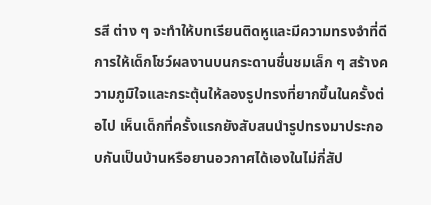รสี ต่าง ๆ จะทำให้บทเรียนติดหูและมีความทรงจำที่ดี การให้เด็กโชว์ผลงานบนกระดานชื่นชมเล็ก ๆ สร้างความภูมิใจและกระตุ้นให้ลองรูปทรงที่ยากขึ้นในครั้งต่อไป เห็นเด็กที่ครั้งแรกยังสับสนนำรูปทรงมาประกอบกันเป็นบ้านหรือยานอวกาศได้เองในไม่กี่สัป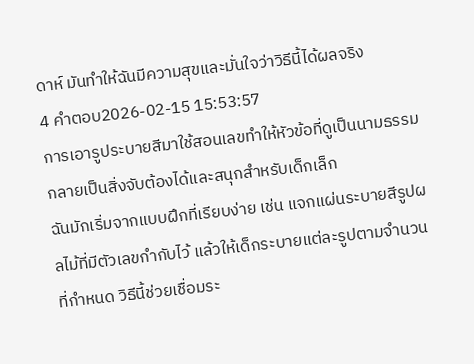ดาห์ มันทำให้ฉันมีความสุขและมั่นใจว่าวิธีนี้ได้ผลจริง
4 คำตอบ2026-02-15 15:53:57
การเอารูประบายสีมาใช้สอนเลขทำให้หัวข้อที่ดูเป็นนามธรรมกลายเป็นสิ่งจับต้องได้และสนุกสำหรับเด็กเล็ก
ฉันมักเริ่มจากแบบฝึกที่เรียบง่าย เช่น แจกแผ่นระบายสีรูปผลไม้ที่มีตัวเลขกำกับไว้ แล้วให้เด็กระบายแต่ละรูปตามจำนวนที่กำหนด วิธีนี้ช่วยเชื่อมระ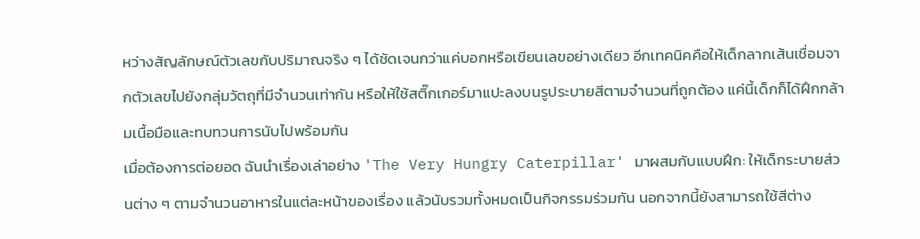หว่างสัญลักษณ์ตัวเลขกับปริมาณจริง ๆ ได้ชัดเจนกว่าแค่บอกหรือเขียนเลขอย่างเดียว อีกเทคนิคคือให้เด็กลากเส้นเชื่อมจากตัวเลขไปยังกลุ่มวัตถุที่มีจำนวนเท่ากัน หรือให้ใช้สติ๊กเกอร์มาแปะลงบนรูประบายสีตามจำนวนที่ถูกต้อง แค่นี้เด็กก็ได้ฝึกกล้ามเนื้อมือและทบทวนการนับไปพร้อมกัน
เมื่อต้องการต่อยอด ฉันนำเรื่องเล่าอย่าง 'The Very Hungry Caterpillar' มาผสมกับแบบฝึก: ให้เด็กระบายส่วนต่าง ๆ ตามจำนวนอาหารในแต่ละหน้าของเรื่อง แล้วนับรวมทั้งหมดเป็นกิจกรรมร่วมกัน นอกจากนี้ยังสามารถใช้สีต่าง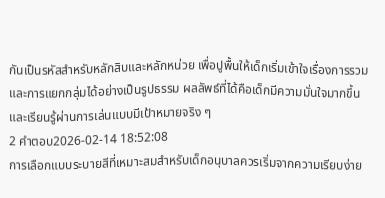กันเป็นรหัสสำหรับหลักสิบและหลักหน่วย เพื่อปูพื้นให้เด็กเริ่มเข้าใจเรื่องการรวมและการแยกกลุ่มได้อย่างเป็นรูปธรรม ผลลัพธ์ที่ได้คือเด็กมีความมั่นใจมากขึ้นและเรียนรู้ผ่านการเล่นแบบมีเป้าหมายจริง ๆ
2 คำตอบ2026-02-14 18:52:08
การเลือกแบบระบายสีที่เหมาะสมสำหรับเด็กอนุบาลควรเริ่มจากความเรียบง่าย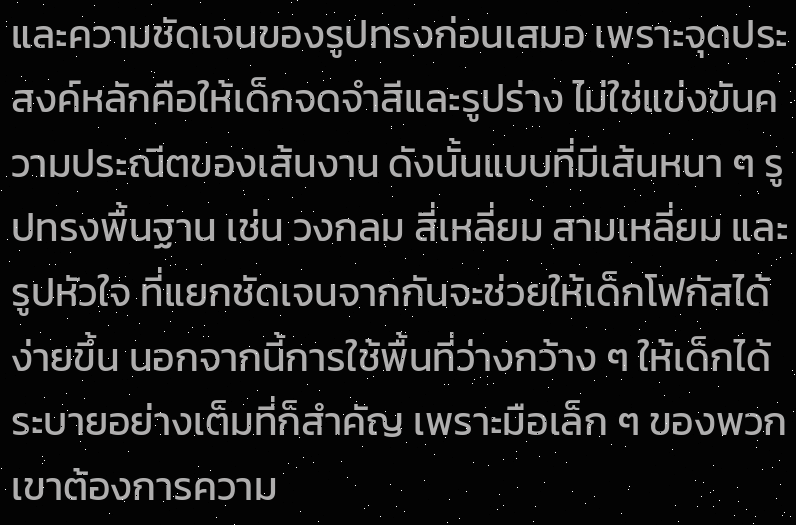และความชัดเจนของรูปทรงก่อนเสมอ เพราะจุดประสงค์หลักคือให้เด็กจดจำสีและรูปร่าง ไม่ใช่แข่งขันความประณีตของเส้นงาน ดังนั้นแบบที่มีเส้นหนา ๆ รูปทรงพื้นฐาน เช่น วงกลม สี่เหลี่ยม สามเหลี่ยม และรูปหัวใจ ที่แยกชัดเจนจากกันจะช่วยให้เด็กโฟกัสได้ง่ายขึ้น นอกจากนี้การใช้พื้นที่ว่างกว้าง ๆ ให้เด็กได้ระบายอย่างเต็มที่ก็สำคัญ เพราะมือเล็ก ๆ ของพวกเขาต้องการความ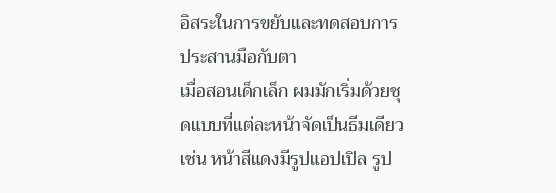อิสระในการขยับและทดสอบการประสานมือกับตา
เมื่อสอนเด็กเล็ก ผมมักเริ่มด้วยชุดแบบที่แต่ละหน้าจัดเป็นธีมเดียว เช่น หน้าสีแดงมีรูปแอปเปิล รูป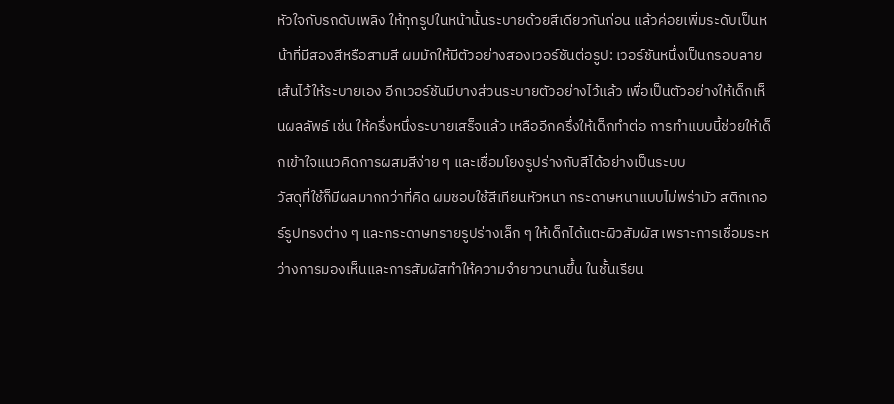หัวใจกับรถดับเพลิง ให้ทุกรูปในหน้านั้นระบายด้วยสีเดียวกันก่อน แล้วค่อยเพิ่มระดับเป็นหน้าที่มีสองสีหรือสามสี ผมมักให้มีตัวอย่างสองเวอร์ชันต่อรูป: เวอร์ชันหนึ่งเป็นกรอบลายเส้นไว้ให้ระบายเอง อีกเวอร์ชันมีบางส่วนระบายตัวอย่างไว้แล้ว เพื่อเป็นตัวอย่างให้เด็กเห็นผลลัพธ์ เช่น ให้ครึ่งหนึ่งระบายเสร็จแล้ว เหลืออีกครึ่งให้เด็กทำต่อ การทำแบบนี้ช่วยให้เด็กเข้าใจแนวคิดการผสมสีง่าย ๆ และเชื่อมโยงรูปร่างกับสีได้อย่างเป็นระบบ
วัสดุที่ใช้ก็มีผลมากกว่าที่คิด ผมชอบใช้สีเทียนหัวหนา กระดาษหนาแบบไม่พร่ามัว สติกเกอร์รูปทรงต่าง ๆ และกระดาษทรายรูปร่างเล็ก ๆ ให้เด็กได้แตะผิวสัมผัส เพราะการเชื่อมระหว่างการมองเห็นและการสัมผัสทำให้ความจำยาวนานขึ้น ในชั้นเรียน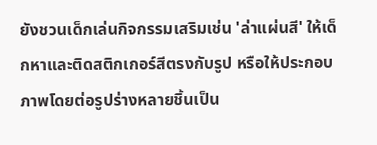ยังชวนเด็กเล่นกิจกรรมเสริมเช่น 'ล่าแผ่นสี' ให้เด็กหาและติดสติกเกอร์สีตรงกับรูป หรือให้ประกอบภาพโดยต่อรูปร่างหลายชิ้นเป็น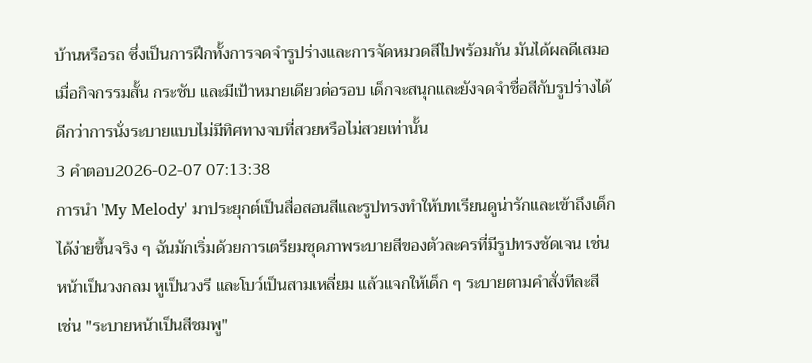บ้านหรือรถ ซึ่งเป็นการฝึกทั้งการจดจำรูปร่างและการจัดหมวดสีไปพร้อมกัน มันได้ผลดีเสมอเมื่อกิจกรรมสั้น กระชับ และมีเป้าหมายเดียวต่อรอบ เด็กจะสนุกและยังจดจำชื่อสีกับรูปร่างได้ดีกว่าการนั่งระบายแบบไม่มีทิศทางจบที่สวยหรือไม่สวยเท่านั้น
3 คำตอบ2026-02-07 07:13:38
การนำ 'My Melody' มาประยุกต์เป็นสื่อสอนสีและรูปทรงทำให้บทเรียนดูน่ารักและเข้าถึงเด็กได้ง่ายขึ้นจริง ๆ ฉันมักเริ่มด้วยการเตรียมชุดภาพระบายสีของตัวละครที่มีรูปทรงชัดเจน เช่น หน้าเป็นวงกลม หูเป็นวงรี และโบว์เป็นสามเหลี่ยม แล้วแจกให้เด็ก ๆ ระบายตามคำสั่งทีละสี เช่น "ระบายหน้าเป็นสีชมพู"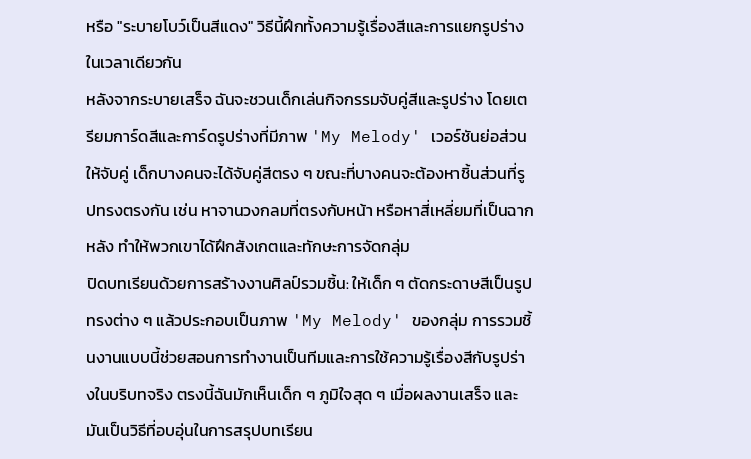หรือ "ระบายโบว์เป็นสีแดง" วิธีนี้ฝึกทั้งความรู้เรื่องสีและการแยกรูปร่างในเวลาเดียวกัน
หลังจากระบายเสร็จ ฉันจะชวนเด็กเล่นกิจกรรมจับคู่สีและรูปร่าง โดยเตรียมการ์ดสีและการ์ดรูปร่างที่มีภาพ 'My Melody' เวอร์ชันย่อส่วนให้จับคู่ เด็กบางคนจะได้จับคู่สีตรง ๆ ขณะที่บางคนจะต้องหาชิ้นส่วนที่รูปทรงตรงกัน เช่น หาจานวงกลมที่ตรงกับหน้า หรือหาสี่เหลี่ยมที่เป็นฉากหลัง ทำให้พวกเขาได้ฝึกสังเกตและทักษะการจัดกลุ่ม
ปิดบทเรียนด้วยการสร้างงานศิลป์รวมชิ้น: ให้เด็ก ๆ ตัดกระดาษสีเป็นรูปทรงต่าง ๆ แล้วประกอบเป็นภาพ 'My Melody' ของกลุ่ม การรวมชิ้นงานแบบนี้ช่วยสอนการทำงานเป็นทีมและการใช้ความรู้เรื่องสีกับรูปร่างในบริบทจริง ตรงนี้ฉันมักเห็นเด็ก ๆ ภูมิใจสุด ๆ เมื่อผลงานเสร็จ และมันเป็นวิธีที่อบอุ่นในการสรุปบทเรียน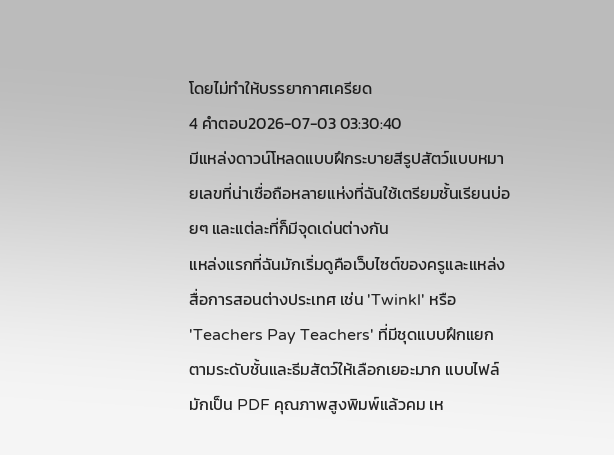โดยไม่ทำให้บรรยากาศเครียด
4 คำตอบ2026-07-03 03:30:40
มีแหล่งดาวน์โหลดแบบฝึกระบายสีรูปสัตว์แบบหมายเลขที่น่าเชื่อถือหลายแห่งที่ฉันใช้เตรียมชั้นเรียนบ่อยๆ และแต่ละที่ก็มีจุดเด่นต่างกัน
แหล่งแรกที่ฉันมักเริ่มดูคือเว็บไซต์ของครูและแหล่งสื่อการสอนต่างประเทศ เช่น 'Twinkl' หรือ 'Teachers Pay Teachers' ที่มีชุดแบบฝึกแยกตามระดับชั้นและธีมสัตว์ให้เลือกเยอะมาก แบบไฟล์มักเป็น PDF คุณภาพสูงพิมพ์แล้วคม เห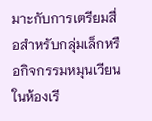มาะกับการเตรียมสื่อสำหรับกลุ่มเล็กหรือกิจกรรมหมุนเวียนในห้องเรี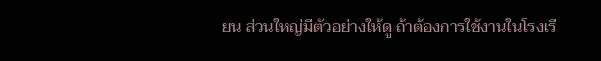ยน ส่วนใหญ่มีตัวอย่างให้ดู ถ้าต้องการใช้งานในโรงเรี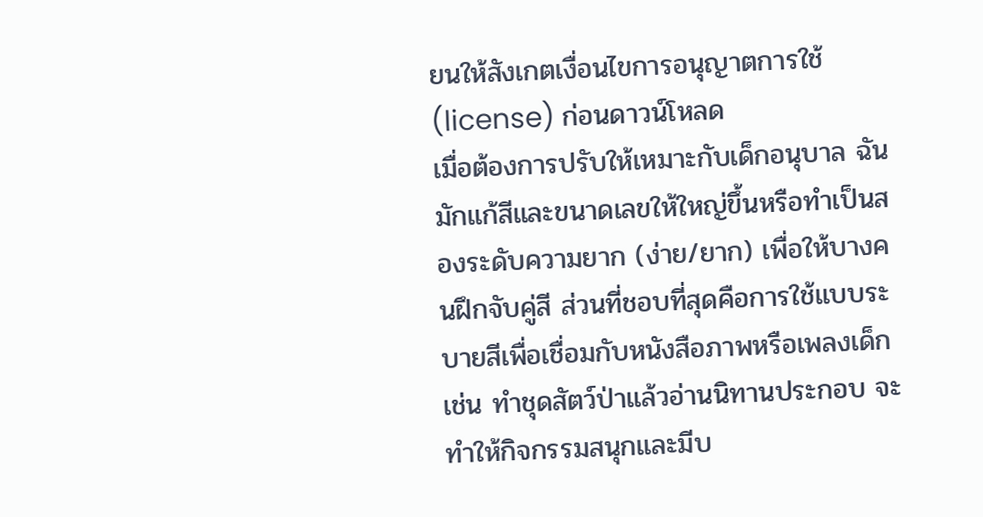ยนให้สังเกตเงื่อนไขการอนุญาตการใช้ (license) ก่อนดาวน์โหลด
เมื่อต้องการปรับให้เหมาะกับเด็กอนุบาล ฉันมักแก้สีและขนาดเลขให้ใหญ่ขึ้นหรือทำเป็นสองระดับความยาก (ง่าย/ยาก) เพื่อให้บางคนฝึกจับคู่สี ส่วนที่ชอบที่สุดคือการใช้แบบระบายสีเพื่อเชื่อมกับหนังสือภาพหรือเพลงเด็ก เช่น ทำชุดสัตว์ป่าแล้วอ่านนิทานประกอบ จะทำให้กิจกรรมสนุกและมีบ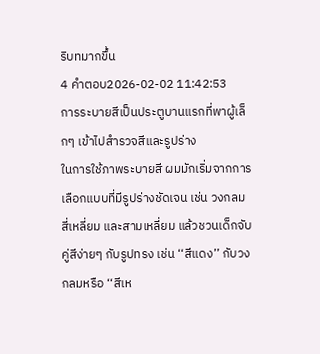ริบทมากขึ้น
4 คำตอบ2026-02-02 11:42:53
การระบายสีเป็นประตูบานแรกที่พาผู้เล็กๆ เข้าไปสำรวจสีและรูปร่าง
ในการใช้ภาพระบายสี ผมมักเริ่มจากการเลือกแบบที่มีรูปร่างชัดเจน เช่น วงกลม สี่เหลี่ยม และสามเหลี่ยม แล้วชวนเด็กจับคู่สีง่ายๆ กับรูปทรง เช่น ‘‘สีแดง’’ กับวงกลมหรือ ‘‘สีเห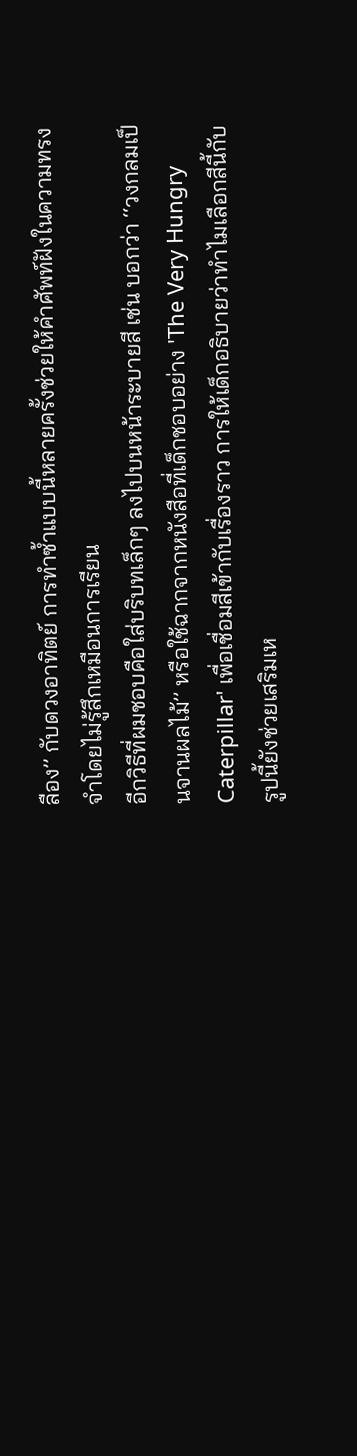ลือง’’ กับดวงอาทิตย์ การทำซ้ำแบบนี้หลายครั้งช่วยให้คำศัพท์ฝังในความทรงจำโดยไม่รู้สึกเหมือนการเรียน
อีกวิธีที่ผมชอบคือใส่บริบทเล็กๆ ลงไปบนหน้าระบายสี เช่น บอกว่า ‘‘วงกลมเป็นจานผลไม้’’ หรือใช้ฉากจากหนังสือที่เด็กชอบอย่าง 'The Very Hungry Caterpillar' เพื่อเชื่อมสีเข้ากับเรื่องราว การให้เด็กอธิบายว่าทำไมเลือกสีนี้กับรูปนี้ยังช่วยเสริมเห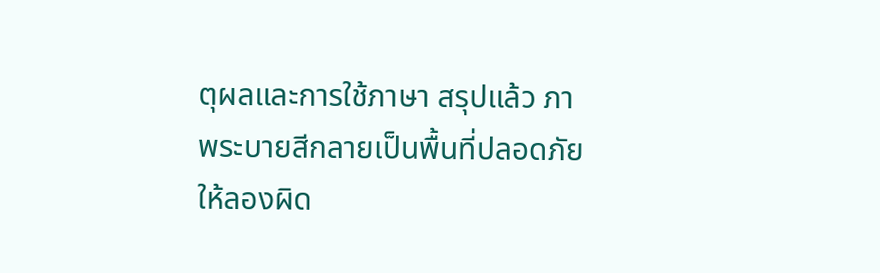ตุผลและการใช้ภาษา สรุปแล้ว ภาพระบายสีกลายเป็นพื้นที่ปลอดภัยให้ลองผิด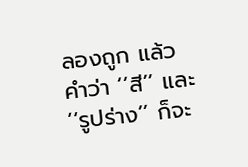ลองถูก แล้วคำว่า ‘‘สี’’ และ ‘‘รูปร่าง’’ ก็จะ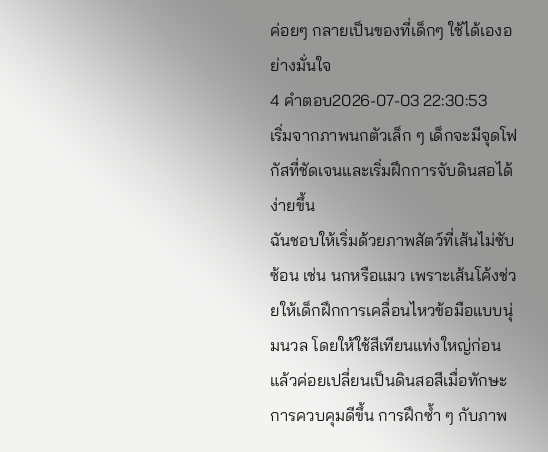ค่อยๆ กลายเป็นของที่เด็กๆ ใช้ได้เองอย่างมั่นใจ
4 คำตอบ2026-07-03 22:30:53
เริ่มจากภาพนกตัวเล็ก ๆ เด็กจะมีจุดโฟกัสที่ชัดเจนและเริ่มฝึกการจับดินสอได้ง่ายขึ้น
ฉันชอบให้เริ่มด้วยภาพสัตว์ที่เส้นไม่ซับซ้อน เช่น นกหรือแมว เพราะเส้นโค้งช่วยให้เด็กฝึกการเคลื่อนไหวข้อมือแบบนุ่มนวล โดยให้ใช้สีเทียนแท่งใหญ่ก่อน แล้วค่อยเปลี่ยนเป็นดินสอสีเมื่อทักษะการควบคุมดีขึ้น การฝึกซ้ำ ๆ กับภาพ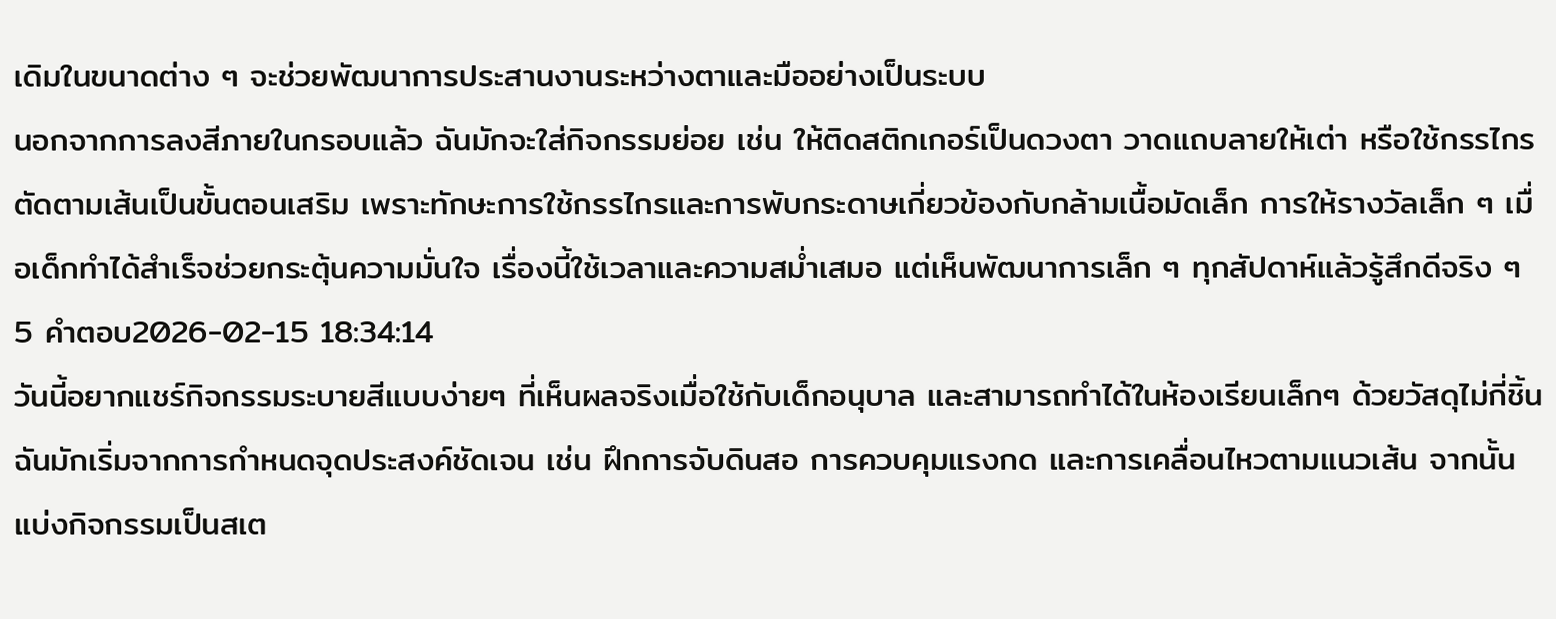เดิมในขนาดต่าง ๆ จะช่วยพัฒนาการประสานงานระหว่างตาและมืออย่างเป็นระบบ
นอกจากการลงสีภายในกรอบแล้ว ฉันมักจะใส่กิจกรรมย่อย เช่น ให้ติดสติกเกอร์เป็นดวงตา วาดแถบลายให้เต่า หรือใช้กรรไกรตัดตามเส้นเป็นขั้นตอนเสริม เพราะทักษะการใช้กรรไกรและการพับกระดาษเกี่ยวข้องกับกล้ามเนื้อมัดเล็ก การให้รางวัลเล็ก ๆ เมื่อเด็กทำได้สำเร็จช่วยกระตุ้นความมั่นใจ เรื่องนี้ใช้เวลาและความสม่ำเสมอ แต่เห็นพัฒนาการเล็ก ๆ ทุกสัปดาห์แล้วรู้สึกดีจริง ๆ
5 คำตอบ2026-02-15 18:34:14
วันนี้อยากแชร์กิจกรรมระบายสีแบบง่ายๆ ที่เห็นผลจริงเมื่อใช้กับเด็กอนุบาล และสามารถทำได้ในห้องเรียนเล็กๆ ด้วยวัสดุไม่กี่ชิ้น
ฉันมักเริ่มจากการกำหนดจุดประสงค์ชัดเจน เช่น ฝึกการจับดินสอ การควบคุมแรงกด และการเคลื่อนไหวตามแนวเส้น จากนั้นแบ่งกิจกรรมเป็นสเต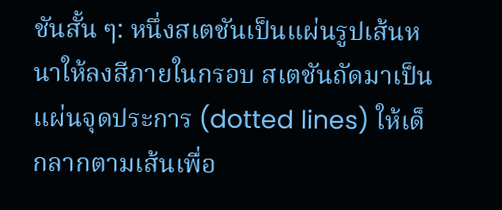ชันสั้น ๆ: หนึ่งสเตชันเป็นแผ่นรูปเส้นหนาให้ลงสีภายในกรอบ สเตชันถัดมาเป็นแผ่นจุดประการ (dotted lines) ให้เด็กลากตามเส้นเพื่อ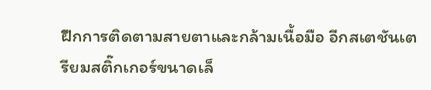ฝึกการติดตามสายตาและกล้ามเนื้อมือ อีกสเตชันเตรียมสติ๊กเกอร์ขนาดเล็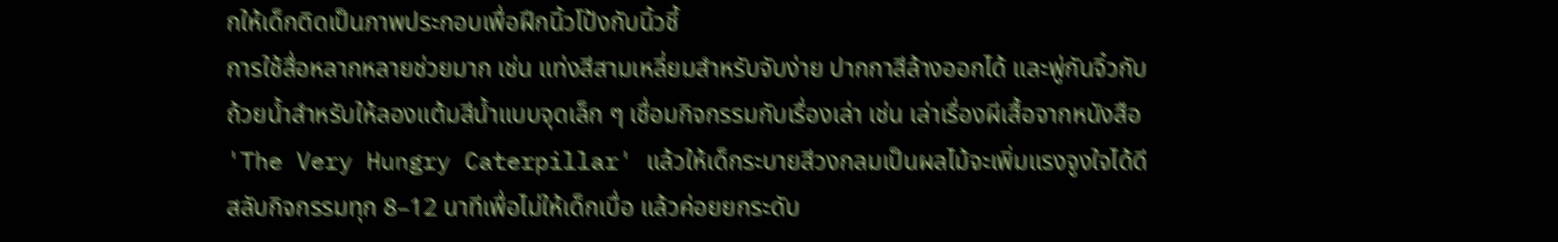กให้เด็กติดเป็นภาพประกอบเพื่อฝึกนิ้วโป้งกับนิ้วชี้
การใช้สื่อหลากหลายช่วยมาก เช่น แท่งสีสามเหลี่ยมสำหรับจับง่าย ปากกาสีล้างออกได้ และพู่กันจิ๋วกับถ้วยน้ำสำหรับให้ลองแต้มสีน้ำแบบจุดเล็ก ๆ เชื่อมกิจกรรมกับเรื่องเล่า เช่น เล่าเรื่องผีเสื้อจากหนังสือ 'The Very Hungry Caterpillar' แล้วให้เด็กระบายสีวงกลมเป็นผลไม้จะเพิ่มแรงจูงใจได้ดี สลับกิจกรรมทุก 8–12 นาทีเพื่อไม่ให้เด็กเบื่อ แล้วค่อยยกระดับ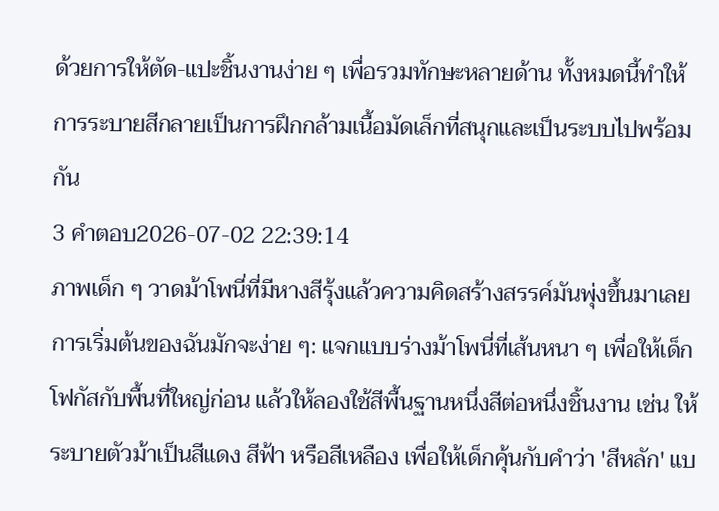ด้วยการให้ตัด-แปะชิ้นงานง่าย ๆ เพื่อรวมทักษะหลายด้าน ทั้งหมดนี้ทำให้การระบายสีกลายเป็นการฝึกกล้ามเนื้อมัดเล็กที่สนุกและเป็นระบบไปพร้อมกัน
3 คำตอบ2026-07-02 22:39:14
ภาพเด็ก ๆ วาดม้าโพนี่ที่มีหางสีรุ้งแล้วความคิดสร้างสรรค์มันพุ่งขึ้นมาเลย
การเริ่มต้นของฉันมักจะง่าย ๆ: แจกแบบร่างม้าโพนี่ที่เส้นหนา ๆ เพื่อให้เด็กโฟกัสกับพื้นที่ใหญ่ก่อน แล้วให้ลองใช้สีพื้นฐานหนึ่งสีต่อหนึ่งชิ้นงาน เช่น ให้ระบายตัวม้าเป็นสีแดง สีฟ้า หรือสีเหลือง เพื่อให้เด็กคุ้นกับคำว่า 'สีหลัก' แบ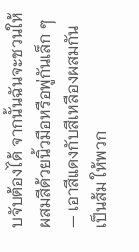บจับต้องได้ จากนั้นฉันจะชวนให้ผสมสีด้วยนิ้วมือหรือพู่กันเล็ก ๆ — เอาสีแดงกับสีเหลืองผสมกันเป็นส้ม ให้พวก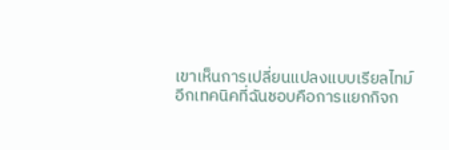เขาเห็นการเปลี่ยนแปลงแบบเรียลไทม์
อีกเทคนิคที่ฉันชอบคือการแยกกิจก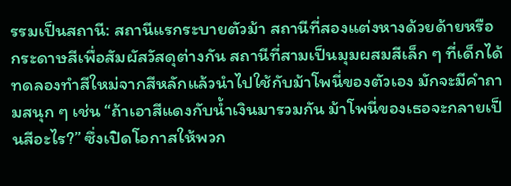รรมเป็นสถานี: สถานีแรกระบายตัวม้า สถานีที่สองแต่งหางด้วยด้ายหรือกระดาษสีเพื่อสัมผัสวัสดุต่างกัน สถานีที่สามเป็นมุมผสมสีเล็ก ๆ ที่เด็กได้ทดลองทำสีใหม่จากสีหลักแล้วนำไปใช้กับม้าโพนี่ของตัวเอง มักจะมีคำถามสนุก ๆ เช่น “ถ้าเอาสีแดงกับน้ำเงินมารวมกัน ม้าโพนี่ของเธอจะกลายเป็นสีอะไร?” ซึ่งเปิดโอกาสให้พวก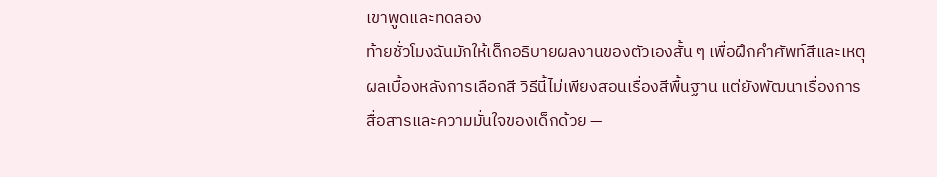เขาพูดและทดลอง
ท้ายชั่วโมงฉันมักให้เด็กอธิบายผลงานของตัวเองสั้น ๆ เพื่อฝึกคำศัพท์สีและเหตุผลเบื้องหลังการเลือกสี วิธีนี้ไม่เพียงสอนเรื่องสีพื้นฐาน แต่ยังพัฒนาเรื่องการสื่อสารและความมั่นใจของเด็กด้วย —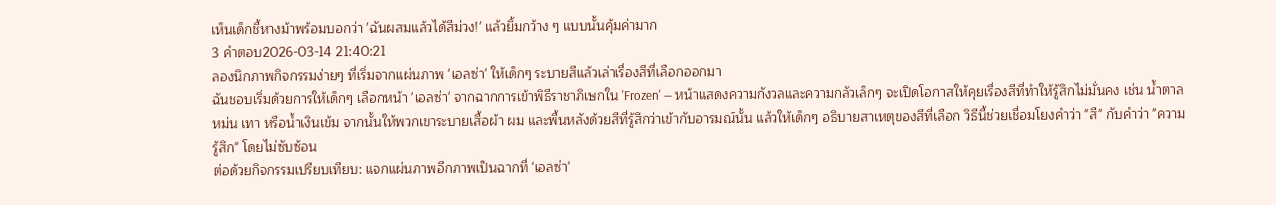เห็นเด็กชี้หางม้าพร้อมบอกว่า 'ฉันผสมแล้วได้สีม่วง!' แล้วยิ้มกว้าง ๆ แบบนั้นคุ้มค่ามาก
3 คำตอบ2026-03-14 21:40:21
ลองนึกภาพกิจกรรมง่ายๆ ที่เริ่มจากแผ่นภาพ 'เอลซ่า' ให้เด็กๆ ระบายสีแล้วเล่าเรื่องสีที่เลือกออกมา
ฉันชอบเริ่มด้วยการให้เด็กๆ เลือกหน้า 'เอลซ่า' จากฉากการเข้าพิธีราชาภิเษกใน 'Frozen' — หน้าแสดงความกังวลและความกลัวเล็กๆ จะเปิดโอกาสให้คุยเรื่องสีที่ทำให้รู้สึกไม่มั่นคง เช่น น้ำตาลหม่น เทา หรือน้ำเงินเข้ม จากนั้นให้พวกเขาระบายเสื้อผ้า ผม และพื้นหลังด้วยสีที่รู้สึกว่าเข้ากับอารมณ์นั้น แล้วให้เด็กๆ อธิบายสาเหตุของสีที่เลือก วิธีนี้ช่วยเชื่อมโยงคำว่า "สี" กับคำว่า "ความรู้สึก" โดยไม่ซับซ้อน
ต่อด้วยกิจกรรมเปรียบเทียบ: แจกแผ่นภาพอีกภาพเป็นฉากที่ 'เอลซ่า'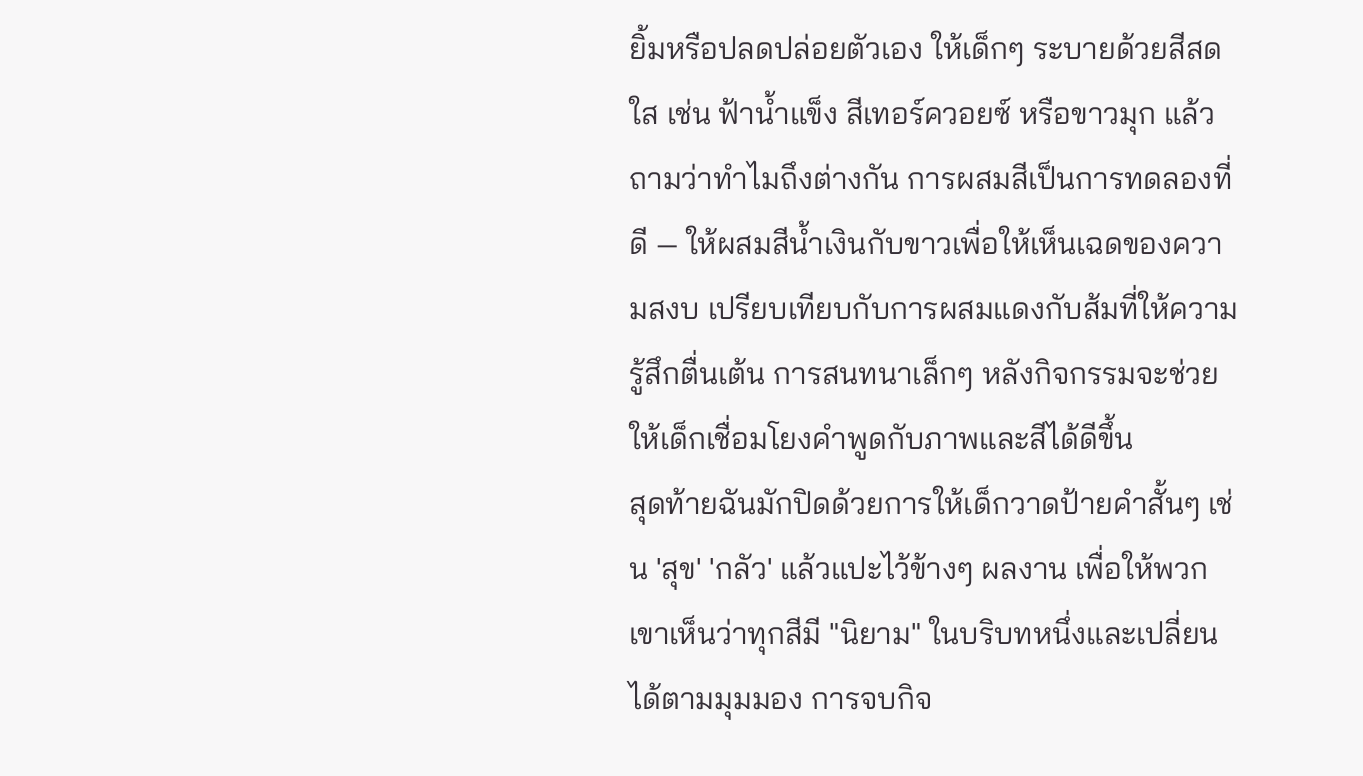ยิ้มหรือปลดปล่อยตัวเอง ให้เด็กๆ ระบายด้วยสีสดใส เช่น ฟ้าน้ำแข็ง สีเทอร์ควอยซ์ หรือขาวมุก แล้วถามว่าทำไมถึงต่างกัน การผสมสีเป็นการทดลองที่ดี — ให้ผสมสีน้ำเงินกับขาวเพื่อให้เห็นเฉดของความสงบ เปรียบเทียบกับการผสมแดงกับส้มที่ให้ความรู้สึกตื่นเต้น การสนทนาเล็กๆ หลังกิจกรรมจะช่วยให้เด็กเชื่อมโยงคำพูดกับภาพและสีได้ดีขึ้น
สุดท้ายฉันมักปิดด้วยการให้เด็กวาดป้ายคำสั้นๆ เช่น 'สุข' 'กลัว' แล้วแปะไว้ข้างๆ ผลงาน เพื่อให้พวกเขาเห็นว่าทุกสีมี "นิยาม" ในบริบทหนึ่งและเปลี่ยนได้ตามมุมมอง การจบกิจ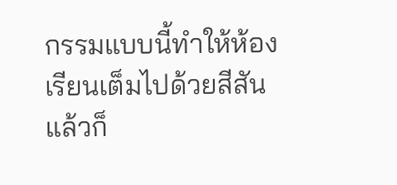กรรมแบบนี้ทำให้ห้องเรียนเต็มไปด้วยสีสันแล้วก็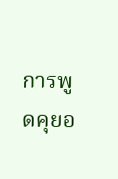การพูดคุยอ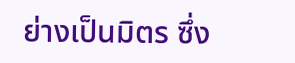ย่างเป็นมิตร ซึ่ง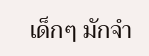เด็กๆ มักจำ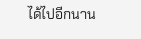ได้ไปอีกนาน